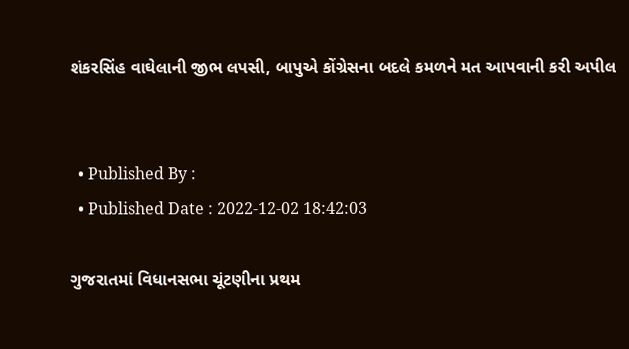શંકરસિંહ વાઘેલાની જીભ લપસી, બાપુએ કોંગ્રેસના બદલે કમળને મત આપવાની કરી અપીલ


  • Published By :
  • Published Date : 2022-12-02 18:42:03

ગુજરાતમાં વિધાનસભા ચૂંટણીના પ્રથમ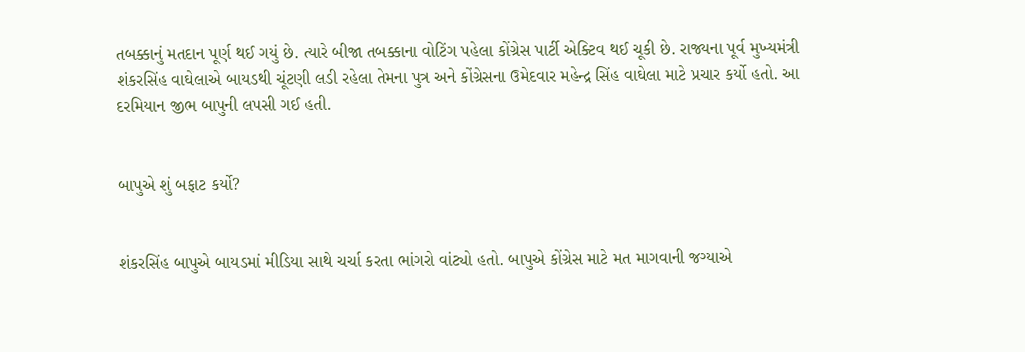તબક્કાનું મતદાન પૂર્ણ થઈ ગયું છે. ત્યારે બીજા તબક્કાના વોટિંગ પહેલા કોંગ્રેસ પાર્ટી એક્ટિવ થઈ ચૂકી છે. રાજ્યના પૂર્વ મુખ્યમંત્રી શંકરસિંહ વાઘેલાએ બાયડથી ચૂંટણી લડી રહેલા તેમના પુત્ર અને કોંગ્રેસના ઉમેદવાર મહેન્દ્ર સિંહ વાઘેલા માટે પ્રચાર કર્યો હતો. આ દરમિયાન જીભ બાપુની લપસી ગઈ હતી.


બાપુએ શું બફાટ કર્યો?


શંકરસિંહ બાપુએ બાયડમાં મીડિયા સાથે ચર્ચા કરતા ભાંગરો વાંટ્યો હતો. બાપુએ કોંગ્રેસ માટે મત માગવાની જગ્યાએ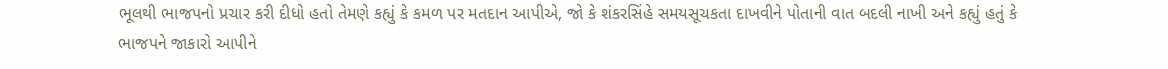ભૂલથી ભાજપનો પ્રચાર કરી દીધો હતો તેમણે કહ્યું કે કમળ પર મતદાન આપીએ, જો કે શંકરસિંહે સમયસૂચકતા દાખવીને પોતાની વાત બદલી નાખી અને કહ્યું હતું કે ભાજપને જાકારો આપીને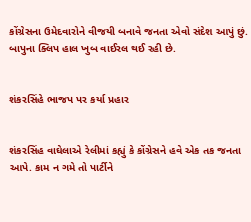કોંગ્રેસના ઉમેદવારોને વીજયી બનાવે જનતા એવો સંદેશ આપું છું. બાપુના ક્લિપ હાલ ખુબ વાઈરલ થઈ રહી છે.


શંકરસિંહે ભાજપ પર કર્યા પ્રહાર


શંકરસિંહ વાઘેલાએ રેલીમાં કહ્યું કે કોંગ્રેસને હવે એક તક જનતા આપે. કામ ન ગમે તો પાર્ટીને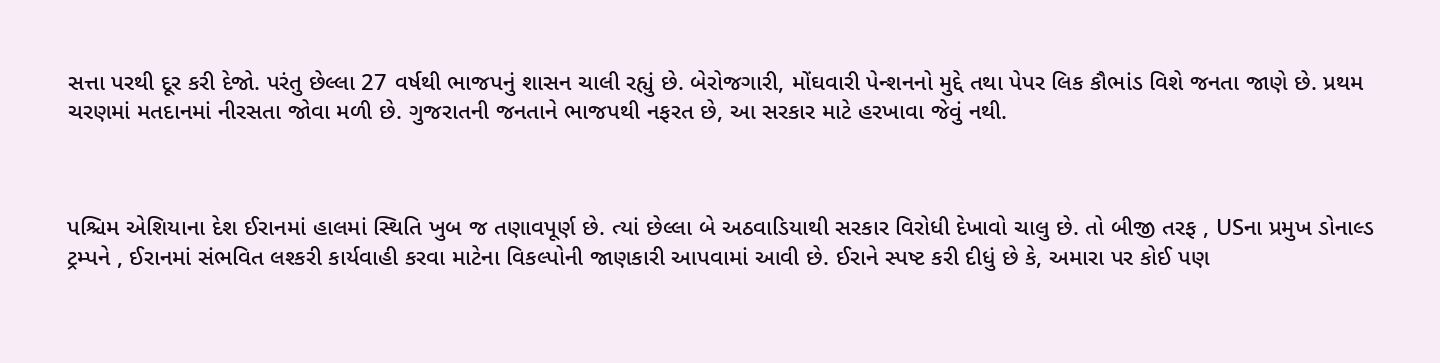સત્તા પરથી દૂર કરી દેજો. પરંતુ છેલ્લા 27 વર્ષથી ભાજપનું શાસન ચાલી રહ્યું છે. બેરોજગારી, મોંઘવારી પેન્શનનો મુદ્દે તથા પેપર લિક કૌભાંડ વિશે જનતા જાણે છે. પ્રથમ ચરણમાં મતદાનમાં નીરસતા જોવા મળી છે. ગુજરાતની જનતાને ભાજપથી નફરત છે, આ સરકાર માટે હરખાવા જેવું નથી.



પશ્ચિમ એશિયાના દેશ ઈરાનમાં હાલમાં સ્થિતિ ખુબ જ તણાવપૂર્ણ છે. ત્યાં છેલ્લા બે અઠવાડિયાથી સરકાર વિરોધી દેખાવો ચાલુ છે. તો બીજી તરફ , USના પ્રમુખ ડોનાલ્ડ ટ્રમ્પને , ઈરાનમાં સંભવિત લશ્કરી કાર્યવાહી કરવા માટેના વિકલ્પોની જાણકારી આપવામાં આવી છે. ઈરાને સ્પષ્ટ કરી દીધું છે કે, અમારા પર કોઈ પણ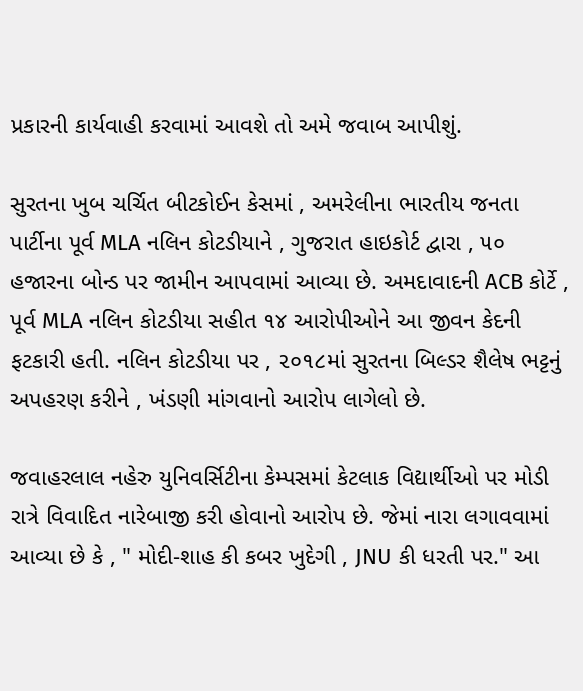પ્રકારની કાર્યવાહી કરવામાં આવશે તો અમે જવાબ આપીશું.

સુરતના ખુબ ચર્ચિત બીટકોઈન કેસમાં , અમરેલીના ભારતીય જનતા પાર્ટીના પૂર્વ MLA નલિન કોટડીયાને , ગુજરાત હાઇકોર્ટ દ્વારા , ૫૦ હજારના બોન્ડ પર જામીન આપવામાં આવ્યા છે. અમદાવાદની ACB કોર્ટે , પૂર્વ MLA નલિન કોટડીયા સહીત ૧૪ આરોપીઓને આ જીવન કેદની ફટકારી હતી. નલિન કોટડીયા પર , ૨૦૧૮માં સુરતના બિલ્ડર શૈલેષ ભટ્ટનું અપહરણ કરીને , ખંડણી માંગવાનો આરોપ લાગેલો છે.

જવાહરલાલ નહેરુ યુનિવર્સિટીના કેમ્પસમાં કેટલાક વિદ્યાર્થીઓ પર મોડી રાત્રે વિવાદિત નારેબાજી કરી હોવાનો આરોપ છે. જેમાં નારા લગાવવામાં આવ્યા છે કે , " મોદી-શાહ કી કબર ખુદેગી , JNU કી ધરતી પર." આ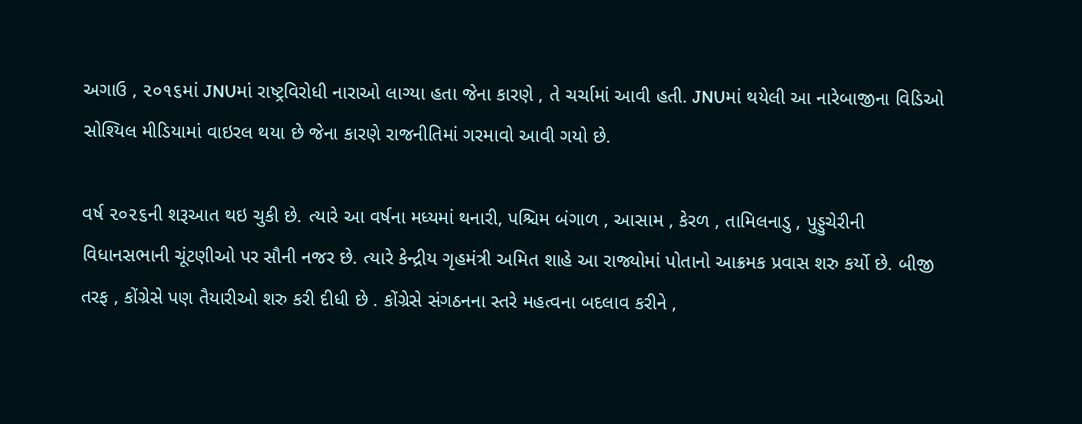અગાઉ , ૨૦૧૬માં JNUમાં રાષ્ટ્રવિરોધી નારાઓ લાગ્યા હતા જેના કારણે , તે ચર્ચામાં આવી હતી. JNUમાં થયેલી આ નારેબાજીના વિડિઓ સોશ્યિલ મીડિયામાં વાઇરલ થયા છે જેના કારણે રાજનીતિમાં ગરમાવો આવી ગયો છે.

વર્ષ ૨૦૨૬ની શરૂઆત થઇ ચુકી છે. ત્યારે આ વર્ષના મધ્યમાં થનારી, પશ્ચિમ બંગાળ , આસામ , કેરળ , તામિલનાડુ , પુડ્ડુચેરીની વિધાનસભાની ચૂંટણીઓ પર સૌની નજર છે. ત્યારે કેન્દ્રીય ગૃહમંત્રી અમિત શાહે આ રાજ્યોમાં પોતાનો આક્રમક પ્રવાસ શરુ કર્યો છે. બીજી તરફ , કોંગ્રેસે પણ તૈયારીઓ શરુ કરી દીધી છે . કોંગ્રેસે સંગઠનના સ્તરે મહત્વના બદલાવ કરીને ,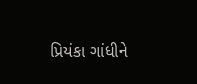પ્રિયંકા ગાંધીને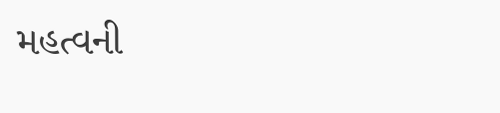મહત્વની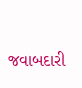જવાબદારી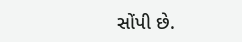સોંપી છે.